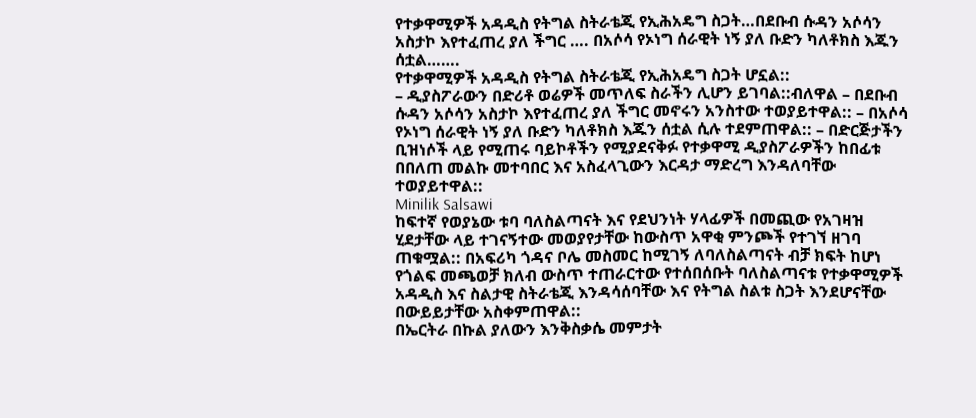የተቃዋሚዎች አዳዲስ የትግል ስትራቴጂ የኢሕአዴግ ስጋት…በደቡብ ሱዳን አሶሳን አስታኮ እየተፈጠረ ያለ ችግር …. በአሶሳ የኦነግ ሰራዊት ነኝ ያለ ቡድን ካለቶክስ እጁን ሰቷል…….
የተቃዋሚዎች አዳዲስ የትግል ስትራቴጂ የኢሕአዴግ ስጋት ሆኗል::
– ዲያስፖራውን በድሪቶ ወሬዎች መጥለፍ ስራችን ሊሆን ይገባል::ብለዋል – በደቡብ ሱዳን አሶሳን አስታኮ እየተፈጠረ ያለ ችግር መኖሩን አንስተው ተወያይተዋል:: – በአሶሳ የኦነግ ሰራዊት ነኝ ያለ ቡድን ካለቶክስ እጁን ሰቷል ሲሉ ተደምጠዋል:: – በድርጅታችን ቢዝነሶች ላይ የሚጠሩ ባይኮቶችን የሚያደናቅፉ የተቃዋሚ ዲያስፖራዎችን ከበፊቱ በበለጠ መልኩ መተባበር እና አስፈላጊውን እርዳታ ማድረግ እንዳለባቸው ተወያይተዋል::
Minilik Salsawi
ከፍተኛ የወያኔው ቱባ ባለስልጣናት እና የደህንነት ሃላፊዎች በመጪው የአገዛዝ ሂደታቸው ላይ ተገናኝተው መወያየታቸው ከውስጥ አዋቂ ምንጮች የተገኘ ዘገባ ጠቁሟል:: በአፍሪካ ጎዳና ቦሌ መስመር ከሚገኝ ለባለስልጣናት ብቻ ክፍት ከሆነ የጎልፍ መጫወቻ ክለብ ውስጥ ተጠራርተው የተሰበሰቡት ባለስልጣናቱ የተቃዋሚዎች አዳዲስ እና ስልታዊ ስትራቴጂ እንዳሳሰባቸው እና የትግል ስልቱ ስጋት እንደሆናቸው በውይይታቸው አስቀምጠዋል::
በኤርትራ በኩል ያለውን እንቅስቃሴ መምታት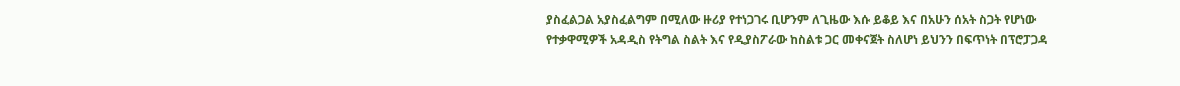ያስፈልጋል አያስፈልግም በሚለው ዙሪያ የተነጋገሩ ቢሆንም ለጊዜው እሱ ይቆይ እና በአሁን ሰአት ስጋት የሆነው የተቃዋሚዎች አዳዲስ የትግል ስልት እና የዲያስፖራው ከስልቱ ጋር መቀናጀት ስለሆነ ይህንን በፍጥነት በፕሮፓጋዳ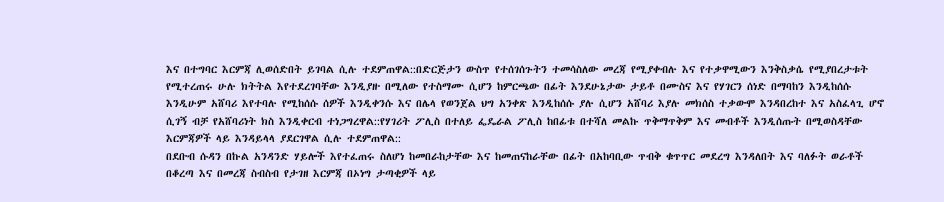እና በተግባር እርምጃ ሊወሰድበት ይገባል ሲሉ ተደምጠዋል::በድርጅታን ውስጥ የተሰገሰጉትን ተመሳስለው መረጃ የሚያቀብሉ እና የተቃዋሚውን እንቅስቃሴ የሚያበረታቱት የሚተረጠሩ ሁሉ ክትትል እየተደረገባቸው እንዲያዙ በሚለው የተስማሙ ሲሆን ከምርጫው በፊት እንደሁኔታው ታይቶ በሙስና እና የሃገርን ሰነድ በማባከን እንዲከሰሱ እንዲሁም አሸባሪ እየተባሉ የሚከሰሱ ሰዎች እንዲቀንሱ እና በሌላ የወንጀል ህግ አንቀጽ እንዲከሰሱ ያሉ ሲሆን አሸባሪ እያሉ መክሰስ ተቃውሞ እንዳበረከተ እና አስፈላጊ ሆኖ ሲገኝ ብቻ የአሸባሪነት ክስ እንዲቀርብ ተነጋግረዋል::የሃገሪት ፖሊስ በተለይ ፌዴራል ፖሊስ ከበፊቱ በተሻለ መልኩ ጥቅማጥቅም እና መብቶች እንዲሰጡት በሚወስዳቸው እርምጃዎች ላይ እንዳይላላ ያደርገዋል ሲሉ ተደምጠዋል::
በደቡብ ሱዳን በኩል አንዳንድ ሃይሎች እየተፈጠሩ ስለሆነ ከመበራከታቸው እና ከመጠናከራቸው በፊት በአከባቢው ጥብቅ ቁጥጥር መደረግ እንዳለበት እና ባለፉት ወራቶች በቆረጣ እና በመረጃ ስብስብ የታገዘ እርምጃ በኦነግ ታጣቂዎች ላይ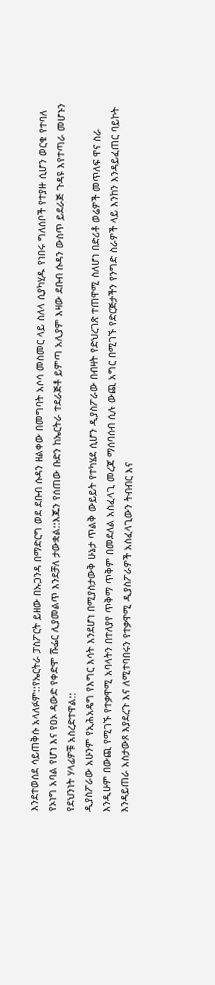እንደተወሰደ ሳይጠቅሱ አላለፉም::የኤርትራ ፓስፖርት ይዘው በኡጋንዳ በማድርግ ወደ ደቡብ ሱዳን ዘልቀው በመግባት አሶሳ መስመር ላይ ስለላ ሲያካሂዱ የነበሩ ግለሰቦች የተያዙ ሲሆን ወርቁ የተባለ የኦነግ አባል የሆነ እና የዐኦ ዳውድ የቀድሞ ሹፌር ሊያመልጥ እንደቻለ ታውቋል::እጁን የሰጠው ቡድን ከኤርትራ ተደራጅቶ ይምጣ አሊያም እዛው ደቡብ ሱዳን ውስጥ ይደራጅ ጉዳዩ እየተጣራ መሆኑን የደህንነት ሃላፊዎቹ አስረድተዋል::
ዲያስፖራው አሁንም የኢሕአዴግ የእግር እሳት እንደሆነ በሚያስታውቅ ሁኔታ ጥልቅ ውይይት የተካሄደ ሲሆን ዲያስፖራው በብዛት የድህረገጽ ተጠዋሚ ስለሆነ በድሪቶ ወሬዎች መጥለፍ ዋና ስራ እንዲሁም በውጪ የሚገኙ የተቃዋሚ አባላትን በተለያየ ጥቅማ ጥቅም በመደለል አስፈላጊ መረጃ ማሰባሰብ ሲሉ ውጪ አግር በሚገኙ የድርጅታችን የንግድ ስራዎች ላይ እንከን እንዳይፈጠር ባይኮት እንዳይጠራ አስታውጾ እያደረጉ እና ለሚተባበሩን የተቃዋሚ ዲያስፖራዎች አስፈላጊውን ትብብር እና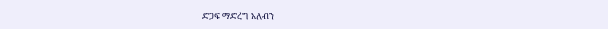ድጋፍ ማድረግ አለብን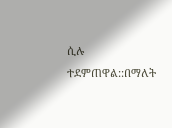ሲሉ ተደምጠዋል::በማለት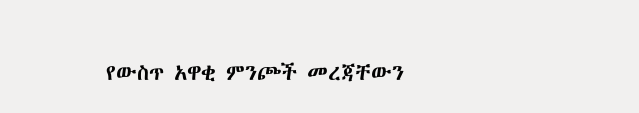የውስጥ አዋቂ ምንጮች መረጃቸውን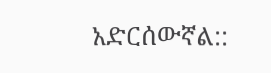አድርሰውኛል::